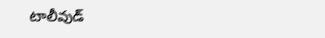టాలీవుడ్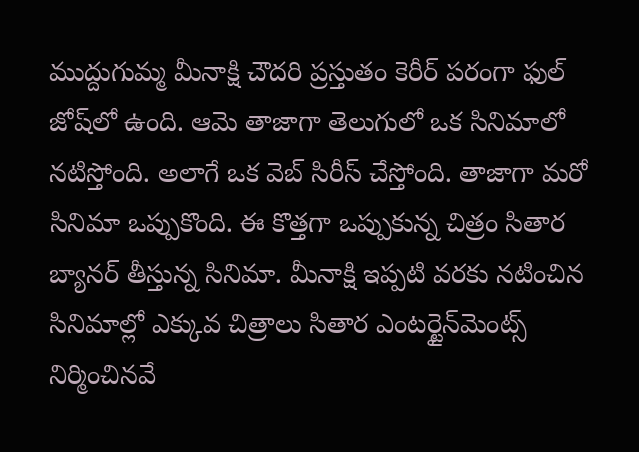ముద్దుగుమ్మ మీనాక్షి చౌదరి ప్రస్తుతం కెరీర్ పరంగా ఫుల్ జోష్‌లో ఉంది. ఆమె తాజాగా తెలుగులో ఒక సినిమాలో నటిస్తోంది. అలాగే ఒక వెబ్ సిరీస్ చేస్తోంది. తాజాగా మరో సినిమా ఒప్పుకొంది. ఈ కొత్తగా ఒప్పుకున్న చిత్రం సితార బ్యానర్ తీస్తున్న సినిమా. మీనాక్షి ఇప్పటి వరకు నటించిన సినిమాల్లో ఎక్కువ చిత్రాలు సితార ఎంటర్టైన్‌మెంట్స్ నిర్మించినవే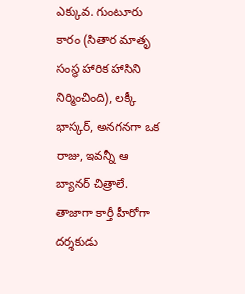ఎక్కువ. గుంటూరు కారం (సితార మాతృ సంస్థ హారిక హాసిని నిర్మించింది), లక్కీ భాస్కర్, అనగనగా ఒక రాజు, ఇవన్నీ ఆ బ్యానర్ చిత్రాలే. తాజాగా కార్తీ హీరోగా దర్శకుడు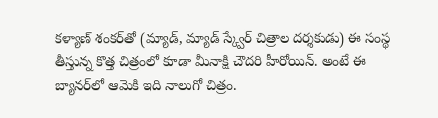కళ్యాణ్ శంకర్‌తో (మ్యాడ్, మ్యాడ్ స్క్వేర్ చిత్రాల దర్శకుడు) ఈ సంస్థ తీస్తున్న కొత్త చిత్రంలో కూడా మీనాక్షి చౌదరి హీరోయిన్. అంటే ఈ బ్యానర్‌లో ఆమెకి ఇది నాలుగో చిత్రం.